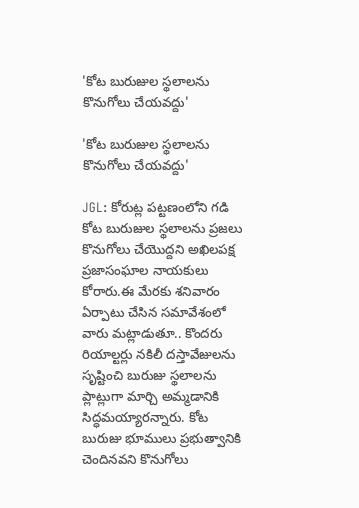'కోట బురుజుల స్థలాలను కొనుగోలు చేయవద్దు'

'కోట బురుజుల స్థలాలను కొనుగోలు చేయవద్దు'

JGL: కోరుట్ల పట్టణంలోని గడి కోట బురుజుల స్థలాలను ప్రజలు కొనుగోలు చేయొద్దని అఖిలపక్ష ప్రజాసంఘాల నాయకులు కోరారు.ఈ మేరకు శనివారం ఏర్పాటు చేసిన సమావేశంలో వారు మట్లాడుతూ.. కొందరు రియాల్టర్లు నకిలీ దస్తావేజులను సృష్టించి బురుజు స్థలాలను ప్లాట్లుగా మార్చి అమ్మడానికి సిద్ధమయ్యారన్నారు. కోట బురుజు భూములు ప్రభుత్వానికి చెందినవని కొనుగోలు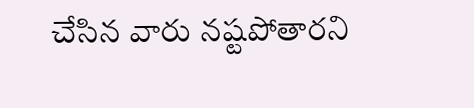చేసిన వారు నష్టపోతారని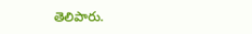తెలిపారు.